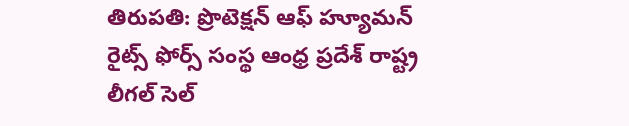తిరుపతి: ప్రొటెక్షన్ ఆఫ్ హ్యూమన్ రైట్స్ ఫోర్స్ సంస్థ ఆంధ్ర ప్రదేశ్ రాష్ట్ర లీగల్ సెల్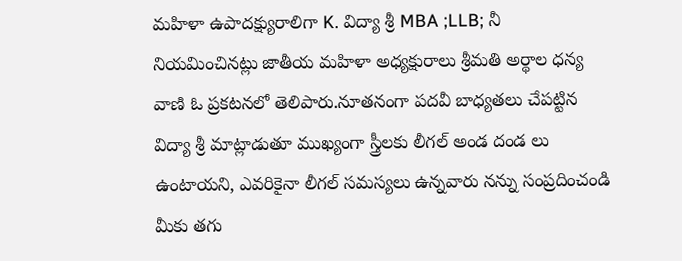మహిళా ఉపాదక్ష్యురాలిగా K. విద్యా శ్రీ MBA ;LLB; నీ నియమించినట్లు జాతీయ మహిళా అధ్యక్షురాలు శ్రీమతి అర్థాల ధన్య వాణి ఓ ప్రకటనలో తెలిపారు.నూతనంగా పదవీ బాధ్యతలు చేపట్టిన విద్యా శ్రీ మాట్లాడుతూ ముఖ్యంగా స్త్రీలకు లీగల్ అండ దండ లు ఉంటాయని, ఎవరికైనా లీగల్ సమస్యలు ఉన్నవారు నన్ను సంప్రదించండి మీకు తగు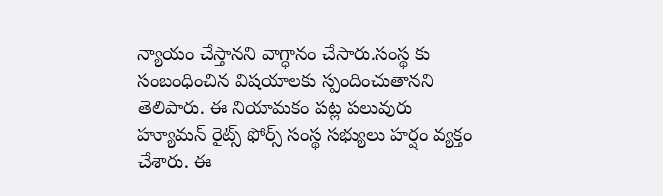న్యాయం చేస్తానని వాగ్ధానం చేసారు.సంస్థ కు సంబంధించిన విషయాలకు స్పందించుతానని తెలిపారు. ఈ నియామకం పట్ల పలువురు హ్యూమన్ రైట్స్ ఫోర్స్ సంస్థ సభ్యులు హర్షం వ్యక్తం చేశారు. ఈ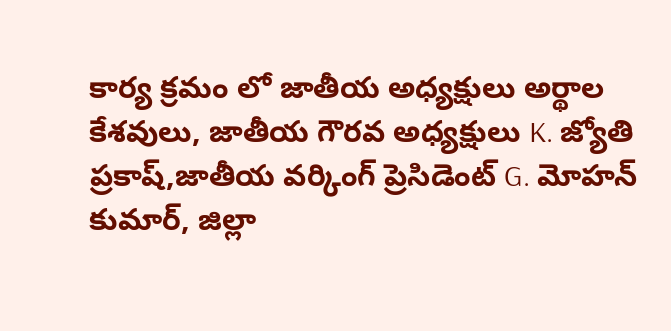కార్య క్రమం లో జాతీయ అధ్యక్షులు అర్థాల కేశవులు, జాతీయ గౌరవ అధ్యక్షులు K. జ్యోతి ప్రకాష్,జాతీయ వర్కింగ్ ప్రెసిడెంట్ G. మోహన్ కుమార్, జిల్లా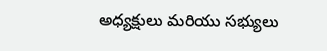అధ్యక్షులు మరియు సభ్యులు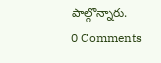పాల్గొన్నారు.
0 Comments